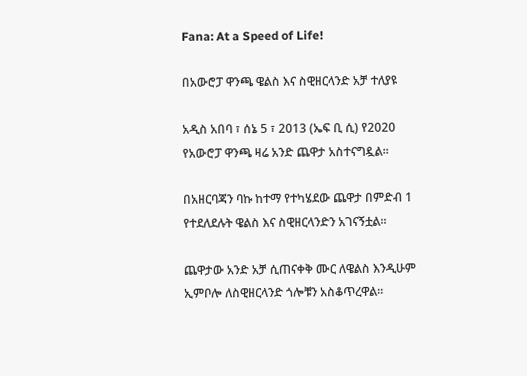Fana: At a Speed of Life!

በአውሮፓ ዋንጫ ዌልስ እና ስዊዘርላንድ አቻ ተለያዩ

አዲስ አበባ ፣ ሰኔ 5 ፣ 2013 (ኤፍ ቢ ሲ) የ2020 የአውሮፓ ዋንጫ ዛሬ አንድ ጨዋታ አስተናግዷል፡፡

በአዘርባጃን ባኩ ከተማ የተካሄደው ጨዋታ በምድብ 1 የተደለደሉት ዌልስ እና ስዊዘርላንድን አገናኝቷል፡፡

ጨዋታው አንድ አቻ ሲጠናቀቅ ሙር ለዌልስ እንዲሁም ኢምቦሎ ለስዊዘርላንድ ጎሎቹን አስቆጥረዋል፡፡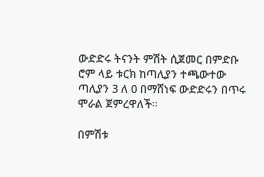ውድድሩ ትናንት ምሽት ሲጀመር በምድቡ ሮም ላይ ቱርክ ከጣሊያን ተጫውተው ጣሊያን 3 ለ 0 በማሸነፍ ውድድሩን በጥሩ ሞራል ጀምረዋለች፡፡

በምሽቱ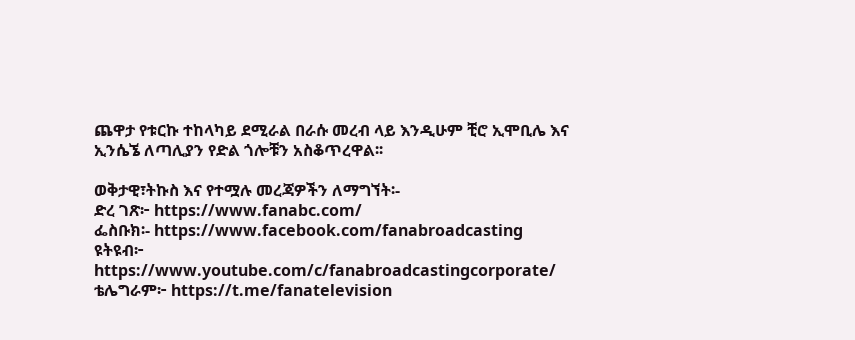ጨዋታ የቱርኩ ተከላካይ ደሚራል በራሱ መረብ ላይ እንዲሁም ቺሮ ኢሞቢሌ እና ኢንሴኜ ለጣሊያን የድል ጎሎቹን አስቆጥረዋል፡፡

ወቅታዊ፣ትኩስ እና የተሟሉ መረጃዎችን ለማግኘት፡-
ድረ ገጽ፦ https://www.fanabc.com/
ፌስቡክ፡- https://www.facebook.com/fanabroadcasting
ዩትዩብ፦ https://www.youtube.com/c/fanabroadcastingcorporate/
ቴሌግራም፦ https://t.me/fanatelevision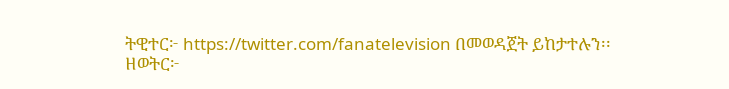ትዊተር፦ https://twitter.com/fanatelevision በመወዳጀት ይከታተሉን፡፡
ዘወትር፦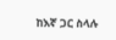ከእኛ ጋር ስላሉ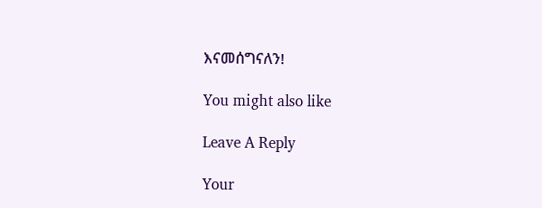እናመሰግናለን!

You might also like

Leave A Reply

Your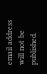email address will not be published.